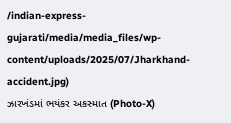/indian-express-gujarati/media/media_files/wp-content/uploads/2025/07/Jharkhand-accident.jpg)
ઝારખંડમાં ભયંકર અકસ્માત (Photo-X)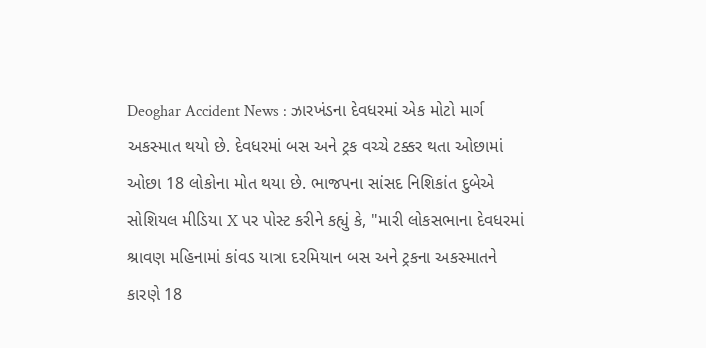Deoghar Accident News : ઝારખંડના દેવધરમાં એક મોટો માર્ગ અકસ્માત થયો છે. દેવધરમાં બસ અને ટ્રક વચ્ચે ટક્કર થતા ઓછામાં ઓછા 18 લોકોના મોત થયા છે. ભાજપના સાંસદ નિશિકાંત દુબેએ સોશિયલ મીડિયા X પર પોસ્ટ કરીને કહ્યું કે, "મારી લોકસભાના દેવધરમાં શ્રાવણ મહિનામાં કાંવડ યાત્રા દરમિયાન બસ અને ટ્રકના અકસ્માતને કારણે 18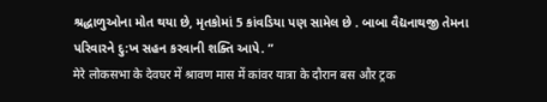શ્રદ્ધાળુઓના મોત થયા છે, મૃતકોમાં 5 કાંવડિયા પણ સામેલ છે . બાબા વૈદ્યનાથજી તેમના પરિવારને દુ:ખ સહન કરવાની શક્તિ આપે. ”
मेरे लोकसभा के देवघर में श्रावण मास में कांवर यात्रा के दौरान बस और ट्रक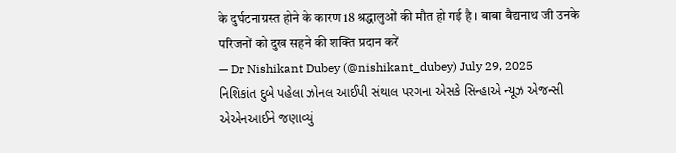के दुर्घटनाग्रस्त होने के कारण 18 श्रद्धालुओं की मौत हो गई है । बाबा बैद्यनाथ जी उनके परिजनों को दुख सहने की शक्ति प्रदान करें
— Dr Nishikant Dubey (@nishikant_dubey) July 29, 2025
નિશિકાંત દુબે પહેલા ઝોનલ આઈપી સંથાલ પરગના એસકે સિન્હાએ ન્યૂઝ એજન્સી એએનઆઈને જણાવ્યું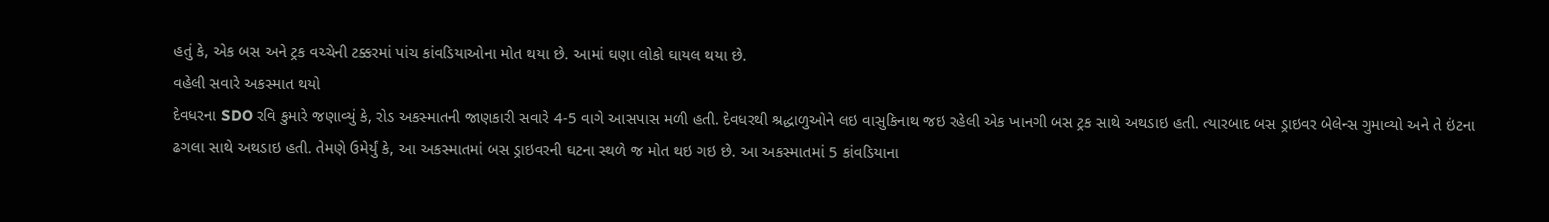હતું કે, એક બસ અને ટ્રક વચ્ચેની ટક્કરમાં પાંચ કાંવડિયાઓના મોત થયા છે. આમાં ઘણા લોકો ઘાયલ થયા છે.
વહેલી સવારે અકસ્માત થયો
દેવધરના SDO રવિ કુમારે જણાવ્યું કે, રોડ અકસ્માતની જાણકારી સવારે 4-5 વાગે આસપાસ મળી હતી. દેવધરથી શ્રદ્ધાળુઓને લઇ વાસુકિનાથ જઇ રહેલી એક ખાનગી બસ ટ્રક સાથે અથડાઇ હતી. ત્યારબાદ બસ ડ્રાઇવર બેલેન્સ ગુમાવ્યો અને તે ઇંટના ઢગલા સાથે અથડાઇ હતી. તેમણે ઉમેર્યું કે, આ અકસ્માતમાં બસ ડ્રાઇવરની ઘટના સ્થળે જ મોત થઇ ગઇ છે. આ અકસ્માતમાં 5 કાંવડિયાના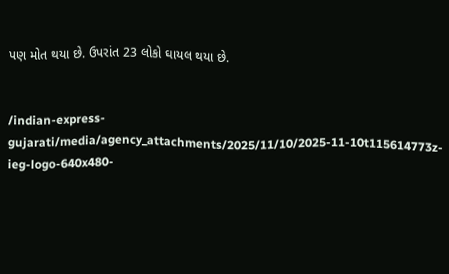પણ મોત થયા છે. ઉપરાંત 23 લોકો ઘાયલ થયા છે.


/indian-express-gujarati/media/agency_attachments/2025/11/10/2025-11-10t115614773z-ieg-logo-640x480-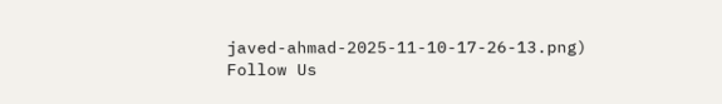javed-ahmad-2025-11-10-17-26-13.png)
Follow Us